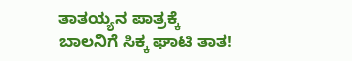ತಾತಯ್ಯನ ಪಾತ್ರಕ್ಕೆ ಬಾಲನಿಗೆ ಸಿಕ್ಕ ಘಾಟಿ ತಾತ!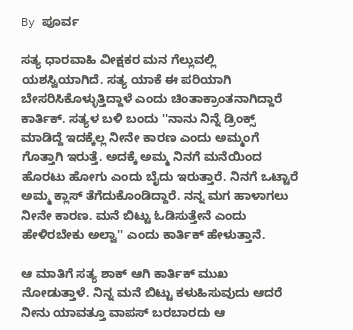By ಪೂರ್ವ

ಸತ್ಯ ಧಾರವಾಹಿ ವೀಕ್ಷಕರ ಮನ ಗೆಲ್ಲುವಲ್ಲಿ ಯಶಸ್ವಿಯಾಗಿದೆ. ಸತ್ಯ ಯಾಕೆ ಈ ಪರಿಯಾಗಿ ಬೇಸರಿಸಿಕೊಳ್ಳುತ್ತಿದ್ದಾಳೆ ಎಂದು ಚಿಂತಾಕ್ರಾಂತನಾಗಿದ್ದಾರೆ ಕಾರ್ತಿಕ್. ಸತ್ಯಳ ಬಳಿ ಬಂದು ''ನಾನು ನಿನ್ನೆ ಡ್ರಿಂಕ್ಸ್ ಮಾಡಿದ್ದೆ ಇದಕ್ಕೆಲ್ಲ ನೀನೇ ಕಾರಣ ಎಂದು ಅಮ್ಮಂಗೆ ಗೊತ್ತಾಗಿ ಇರುತ್ತೆ. ಅದಕ್ಕೆ ಅಮ್ಮ ನಿನಗೆ ಮನೆಯಿಂದ ಹೊರಟು ಹೋಗು ಎಂದು ಬೈದು ಇರುತ್ತಾರೆ. ನಿನಗೆ ಒಟ್ಟಾರೆ ಅಮ್ಮ ಕ್ಲಾಸ್ ತೆಗೆದುಕೊಂಡಿದ್ದಾರೆ. ನನ್ನ ಮಗ ಹಾಳಾಗಲು ನೀನೇ ಕಾರಣ. ಮನೆ ಬಿಟ್ಟು ಓಡಿಸುತ್ತೇನೆ ಎಂದು ಹೇಳಿರಬೇಕು ಅಲ್ವಾ'' ಎಂದು ಕಾರ್ತಿಕ್ ಹೇಳುತ್ತಾನೆ.

ಆ ಮಾತಿಗೆ ಸತ್ಯ ಶಾಕ್ ಆಗಿ ಕಾರ್ತಿಕ್ ಮುಖ ನೋಡುತ್ತಾಳೆ. ನಿನ್ನ ಮನೆ ಬಿಟ್ಟು ಕಳುಹಿಸುವುದು ಆದರೆ ನೀನು ಯಾವತ್ತೂ ವಾಪಸ್ ಬರಬಾರದು ಆ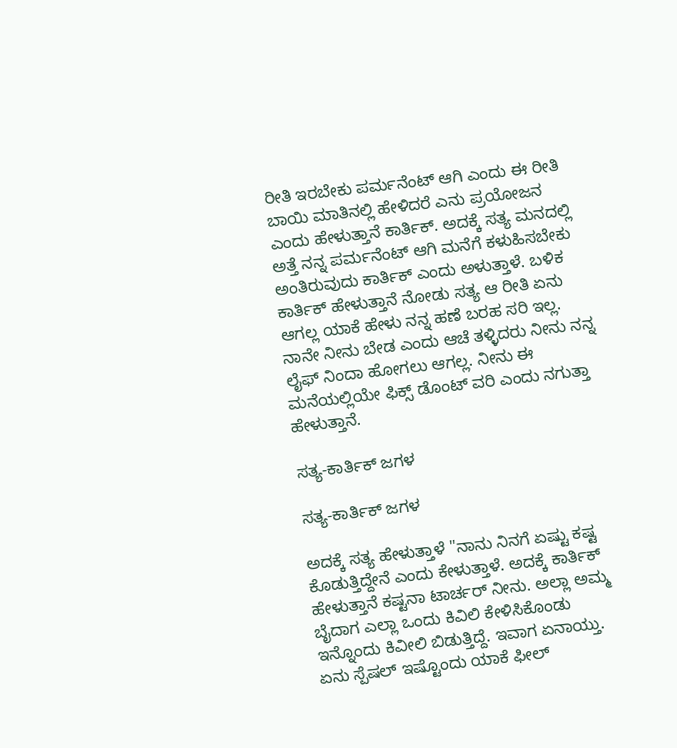ರೀತಿ ಇರಬೇಕು ಪರ್ಮನೆಂಟ್ ಆಗಿ ಎಂದು ಈ ರೀತಿ ಬಾಯಿ ಮಾತಿನಲ್ಲಿ ಹೇಳಿದರೆ ಎನು ಪ್ರಯೋಜನ ಎಂದು ಹೇಳುತ್ತಾನೆ ಕಾರ್ತಿಕ್. ಅದಕ್ಕೆ ಸತ್ಯ ಮನದಲ್ಲಿ ಅತ್ತೆ ನನ್ನ ಪರ್ಮನೆಂಟ್ ಆಗಿ ಮನೆಗೆ ಕಳುಹಿಸಬೇಕು ಅಂತಿರುವುದು ಕಾರ್ತಿಕ್ ಎಂದು ಅಳುತ್ತಾಳೆ. ಬಳಿಕ ಕಾರ್ತಿಕ್ ಹೇಳುತ್ತಾನೆ ನೋಡು ಸತ್ಯ ಆ ರೀತಿ ಏನು ಆಗಲ್ಲ ಯಾಕೆ ಹೇಳು ನನ್ನ ಹಣೆ ಬರಹ ಸರಿ ಇಲ್ಲ. ನಾನೇ ನೀನು ಬೇಡ ಎಂದು ಆಚೆ ತಳ್ಳಿದರು ನೀನು ನನ್ನ ಲೈಫ್ ನಿಂದಾ ಹೋಗಲು ಆಗಲ್ಲ. ನೀನು ಈ ಮನೆಯಲ್ಲಿಯೇ ಫಿಕ್ಸ್ ಡೊಂಟ್ ವರಿ ಎಂದು ನಗುತ್ತಾ ಹೇಳುತ್ತಾನೆ.

ಸತ್ಯ-ಕಾರ್ತಿಕ್ ಜಗಳ

ಸತ್ಯ-ಕಾರ್ತಿಕ್ ಜಗಳ

ಅದಕ್ಕೆ ಸತ್ಯ ಹೇಳುತ್ತಾಳೆ ''ನಾನು ನಿನಗೆ ಏಷ್ಟು ಕಷ್ಟ ಕೊಡುತ್ತಿದ್ದೇನೆ ಎಂದು ಕೇಳುತ್ತಾಳೆ. ಅದಕ್ಕೆ ಕಾರ್ತಿಕ್ ಹೇಳುತ್ತಾನೆ ಕಷ್ಟನಾ ಟಾರ್ಚರ್ ನೀನು. ಅಲ್ಲಾ ಅಮ್ಮ ಬೈದಾಗ ಎಲ್ಲಾ ಒಂದು ಕಿವಿಲಿ ಕೇಳಿಸಿಕೊಂಡು ಇನ್ನೊಂದು ಕಿವೀಲಿ ಬಿಡುತ್ತಿದ್ದೆ. ಇವಾಗ ಏನಾಯ್ತು. ಏನು ಸ್ಪೆಷಲ್ ಇಷ್ಟೊಂದು ಯಾಕೆ ಫೀಲ್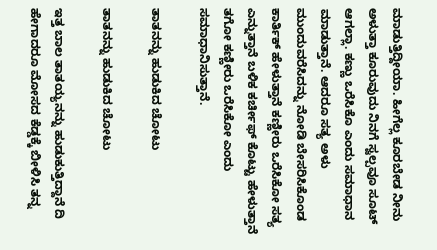ಮಾಡುತ್ತಿದ್ದೀಯಾ. ಹೀಗೆಲ್ಲ ಕೂರಬೇಡ ನೀನು ಅಳುತ್ತಾ ಕೂರುವುದು ನಿನಗೆ ಸ್ವಲ್ಪವೂ ಸೂಟ್ ಆಗಲ್ಲಾ. ಕಣ್ಣು ಒರೆಸಿಕೊ ಎಂದು ಸಮಾಧಾನ ಮಾಡುತ್ತಾನೆ. ಆದರೂ ಸತ್ಯ ಅಳು ಮುಂದುವರೆಸಿದನ್ನು ನೋಡಿ ಬೇಸರಿಸಿಕೊಂಡ ಕಾರ್ತಿಕ್ ಹೇಳುತ್ತಾನೆ ಕಣ್ಣೀರು ಒರೆಸಿಕೋ ಸತ್ಯ ಎನ್ನುತ್ತಾನೆ ಬಳಿಕ ಕರ್ಚೀಫ್ ಕೊಟ್ಟು ಹೇಳುತ್ತಾನೆ ತಗೋ ಕಣ್ಣೀರು ಒರೆಸಿಕೋ ಎಂದು ಸಮಾಧಾನಿಸುತ್ತಾನೆ.

ತಾತನನ್ನು ಹುಡುಕಿದ ಚೋಟು

ತಾತನನ್ನು ಹುಡುಕಿದ ಚೋಟು

ಇತ್ತ ಬಾಲ ತಾತಯ್ಯನನ್ನು ಹುಡುಕುತ್ತಿದ್ದಾನೆ ದಿ ಹೇಗಾದರೂ ಮೋಸದ ಕೆಡ್ಡಕ್ಕೆ ಬೀಳಿಸಿ ತನ್ನ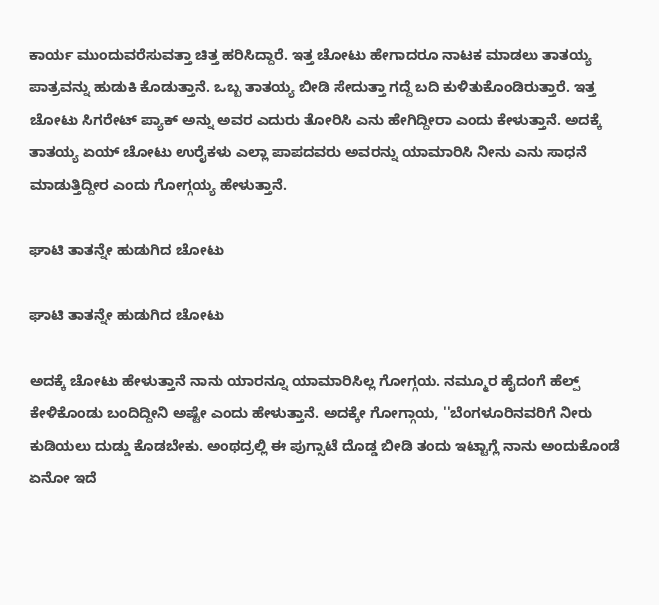ಕಾರ್ಯ ಮುಂದುವರೆಸುವತ್ತಾ ಚಿತ್ತ ಹರಿಸಿದ್ದಾರೆ. ಇತ್ತ ಚೋಟು ಹೇಗಾದರೂ ನಾಟಕ ಮಾಡಲು ತಾತಯ್ಯ ಪಾತ್ರವನ್ನು ಹುಡುಕಿ ಕೊಡುತ್ತಾನೆ. ಒಬ್ಬ ತಾತಯ್ಯ ಬೀಡಿ ಸೇದುತ್ತಾ ಗದ್ದೆ ಬದಿ ಕುಳಿತುಕೊಂಡಿರುತ್ತಾರೆ. ಇತ್ತ ಚೋಟು ಸಿಗರೇಟ್ ಪ್ಯಾಕ್ ಅನ್ನು ಅವರ ಎದುರು ತೋರಿಸಿ ಎನು ಹೇಗಿದ್ದೀರಾ ಎಂದು ಕೇಳುತ್ತಾನೆ. ಅದಕ್ಕೆ ತಾತಯ್ಯ ಏಯ್ ಚೋಟು ಉರೈಕಳು ಎಲ್ಲಾ ಪಾಪದವರು ಅವರನ್ನು ಯಾಮಾರಿಸಿ ನೀನು ಎನು ಸಾಧನೆ ಮಾಡುತ್ತಿದ್ದೀರ ಎಂದು ಗೋಗ್ಗಯ್ಯ ಹೇಳುತ್ತಾನೆ.

ಘಾಟಿ ತಾತನ್ನೇ ಹುಡುಗಿದ ಚೋಟು

ಘಾಟಿ ತಾತನ್ನೇ ಹುಡುಗಿದ ಚೋಟು

ಅದಕ್ಕೆ ಚೋಟು ಹೇಳುತ್ತಾನೆ ನಾನು ಯಾರನ್ನೂ ಯಾಮಾರಿಸಿಲ್ಲ ಗೋಗ್ಗಯ. ನಮ್ಮೂರ ಹೈದಂಗೆ ಹೆಲ್ಪ್ ಕೇಳಿಕೊಂಡು ಬಂದಿದ್ದೀನಿ ಅಷ್ಟೇ ಎಂದು ಹೇಳುತ್ತಾನೆ. ಅದಕ್ಕೇ ಗೋಗ್ಗಾಯ, ''ಬೆಂಗಳೂರಿನವರಿಗೆ ನೀರು ಕುಡಿಯಲು ದುಡ್ಡು ಕೊಡಬೇಕು. ಅಂಥದ್ರಲ್ಲಿ ಈ ಪುಗ್ಸಾಟೆ ದೊಡ್ಡ ಬೀಡಿ ತಂದು ಇಟ್ಟಾಗ್ಲೆ ನಾನು ಅಂದುಕೊಂಡೆ ಏನೋ ಇದೆ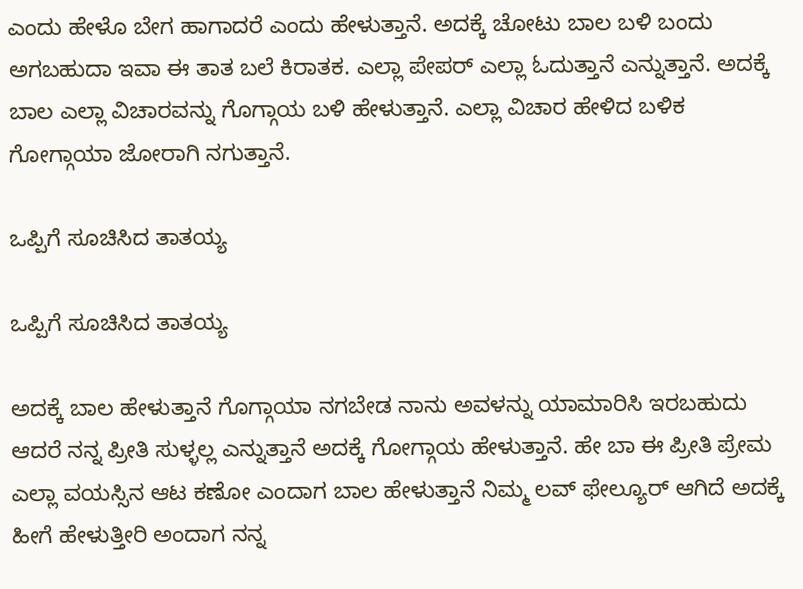ಎಂದು ಹೇಳೊ ಬೇಗ ಹಾಗಾದರೆ ಎಂದು ಹೇಳುತ್ತಾನೆ. ಅದಕ್ಕೆ ಚೋಟು ಬಾಲ ಬಳಿ ಬಂದು ಅಗಬಹುದಾ ಇವಾ ಈ ತಾತ ಬಲೆ ಕಿರಾತಕ. ಎಲ್ಲಾ ಪೇಪರ್ ಎಲ್ಲಾ ಓದುತ್ತಾನೆ ಎನ್ನುತ್ತಾನೆ. ಅದಕ್ಕೆ ಬಾಲ ಎಲ್ಲಾ ವಿಚಾರವನ್ನು ಗೊಗ್ಗಾಯ ಬಳಿ ಹೇಳುತ್ತಾನೆ. ಎಲ್ಲಾ ವಿಚಾರ ಹೇಳಿದ ಬಳಿಕ ಗೋಗ್ಗಾಯಾ ಜೋರಾಗಿ ನಗುತ್ತಾನೆ.

ಒಪ್ಪಿಗೆ ಸೂಚಿಸಿದ ತಾತಯ್ಯ

ಒಪ್ಪಿಗೆ ಸೂಚಿಸಿದ ತಾತಯ್ಯ

ಅದಕ್ಕೆ ಬಾಲ ಹೇಳುತ್ತಾನೆ ಗೊಗ್ಗಾಯಾ ನಗಬೇಡ ನಾನು ಅವಳನ್ನು ಯಾಮಾರಿಸಿ ಇರಬಹುದು ಆದರೆ ನನ್ನ ಪ್ರೀತಿ ಸುಳ್ಳಲ್ಲ ಎನ್ನುತ್ತಾನೆ ಅದಕ್ಕೆ ಗೋಗ್ಗಾಯ ಹೇಳುತ್ತಾನೆ. ಹೇ ಬಾ ಈ ಪ್ರೀತಿ ಪ್ರೇಮ ಎಲ್ಲಾ ವಯಸ್ಸಿನ ಆಟ ಕಣೋ ಎಂದಾಗ ಬಾಲ ಹೇಳುತ್ತಾನೆ ನಿಮ್ಮ ಲವ್ ಫೇಲ್ಯೂರ್ ಆಗಿದೆ ಅದಕ್ಕೆ ಹೀಗೆ ಹೇಳುತ್ತೀರಿ ಅಂದಾಗ ನನ್ನ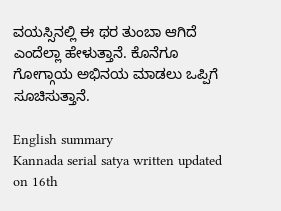ವಯಸ್ಸಿನಲ್ಲಿ ಈ ಥರ ತುಂಬಾ ಆಗಿದೆ ಎಂದೆಲ್ಲಾ ಹೇಳುತ್ತಾನೆ. ಕೊನೆಗೂ ಗೋಗ್ಗಾಯ ಅಭಿನಯ ಮಾಡಲು ಒಪ್ಪಿಗೆ ಸೂಚಿಸುತ್ತಾನೆ.

English summary
Kannada serial satya written updated on 16th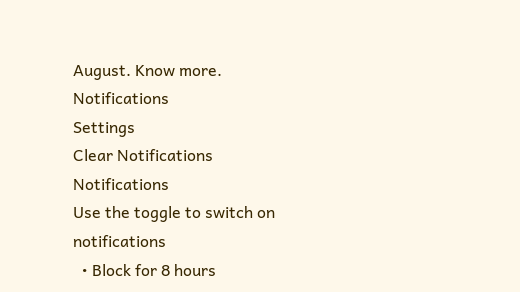August. Know more.
Notifications
Settings
Clear Notifications
Notifications
Use the toggle to switch on notifications
  • Block for 8 hours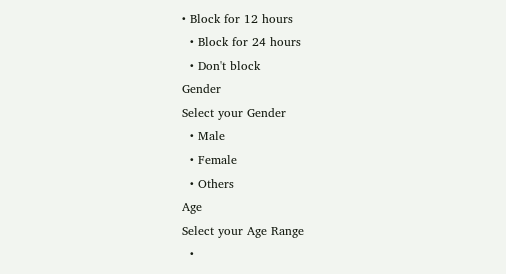• Block for 12 hours
  • Block for 24 hours
  • Don't block
Gender
Select your Gender
  • Male
  • Female
  • Others
Age
Select your Age Range
  •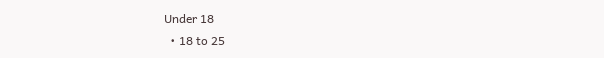Under 18
  • 18 to 25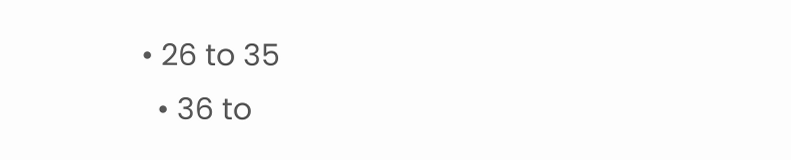• 26 to 35
  • 36 to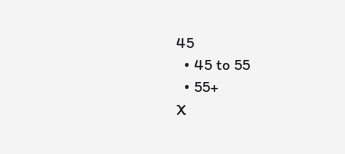45
  • 45 to 55
  • 55+
X